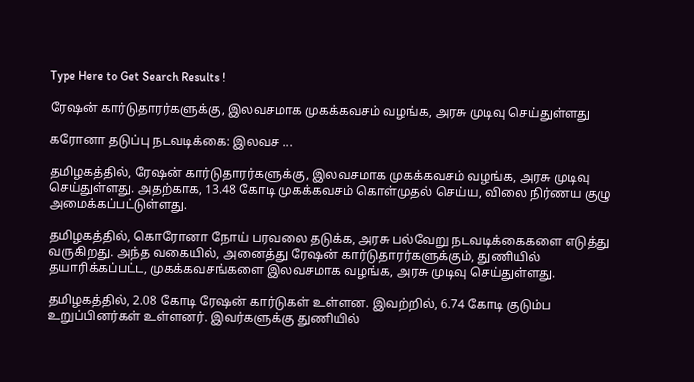Type Here to Get Search Results !

ரேஷன் கார்டுதாரர்களுக்கு, இலவசமாக முகக்கவசம் வழங்க, அரசு முடிவு செய்துள்ளது

கரோனா தடுப்பு நடவடிக்கை: இலவச ...

தமிழகத்தில், ரேஷன் கார்டுதாரர்களுக்கு, இலவசமாக முகக்கவசம் வழங்க, அரசு முடிவு செய்துள்ளது. அதற்காக, 13.48 கோடி முகக்கவசம் கொள்முதல் செய்ய, விலை நிர்ணய குழு அமைக்கப்பட்டுள்ளது.

தமிழகத்தில், கொரோனா நோய் பரவலை தடுக்க, அரசு பல்வேறு நடவடிக்கைகளை எடுத்து வருகிறது. அந்த வகையில், அனைத்து ரேஷன் கார்டுதாரர்களுக்கும், துணியில் தயாரிக்கப்பட்ட, முகக்கவசங்களை இலவசமாக வழங்க, அரசு முடிவு செய்துள்ளது.

தமிழகத்தில், 2.08 கோடி ரேஷன் கார்டுகள் உள்ளன. இவற்றில், 6.74 கோடி குடும்ப உறுப்பினர்கள் உள்ளனர். இவர்களுக்கு துணியில்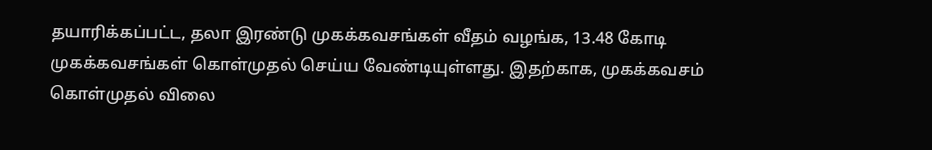தயாரிக்கப்பட்ட, தலா இரண்டு முகக்கவசங்கள் வீதம் வழங்க, 13.48 கோடி முகக்கவசங்கள் கொள்முதல் செய்ய வேண்டியுள்ளது. இதற்காக, முகக்கவசம் கொள்முதல் விலை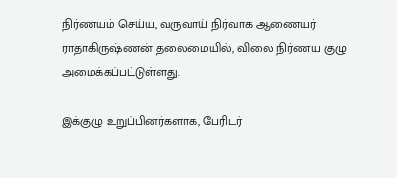நிர்ணயம் செய்ய, வருவாய் நிர்வாக ஆணையர் ராதாகிருஷ்ணன் தலைமையில், விலை நிர்ணய குழு அமைக்கப்பட்டுள்ளது.

இக்குழு உறுப்பினர்களாக, பேரிடர்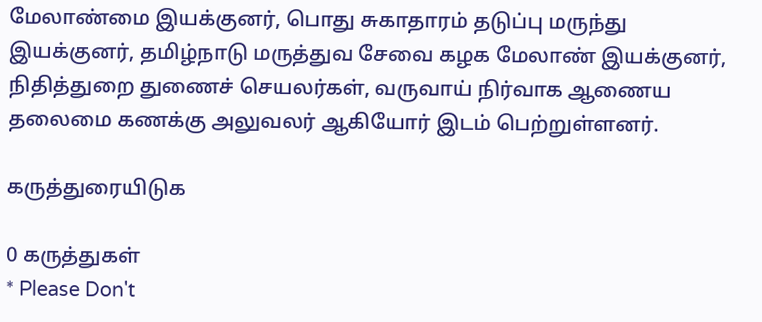மேலாண்மை இயக்குனர், பொது சுகாதாரம் தடுப்பு மருந்து இயக்குனர், தமிழ்நாடு மருத்துவ சேவை கழக மேலாண் இயக்குனர், நிதித்துறை துணைச் செயலர்கள், வருவாய் நிர்வாக ஆணைய தலைமை கணக்கு அலுவலர் ஆகியோர் இடம் பெற்றுள்ளனர்.

கருத்துரையிடுக

0 கருத்துகள்
* Please Don't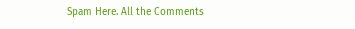Spam Here. All the Comments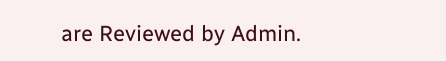are Reviewed by Admin.